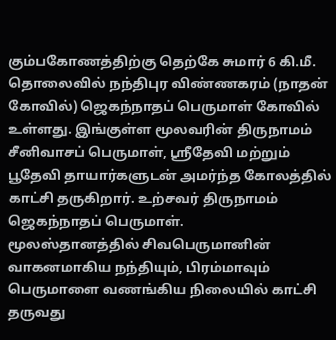கும்பகோணத்திற்கு தெற்கே சுமார் 6 கி.மீ. தொலைவில் நந்திபுர விண்ணகரம் (நாதன் கோவில்) ஜெகந்நாதப் பெருமாள் கோவில் உள்ளது. இங்குள்ள மூலவரின் திருநாமம் சீனிவாசப் பெருமாள், ஸ்ரீதேவி மற்றும் பூதேவி தாயார்களுடன் அமர்ந்த கோலத்தில் காட்சி தருகிறார். உற்சவர் திருநாமம் ஜெகந்நாதப் பெருமாள்.
மூலஸ்தானத்தில் சிவபெருமானின் வாகனமாகிய நந்தியும், பிரம்மாவும் பெருமாளை வணங்கிய நிலையில் காட்சி தருவது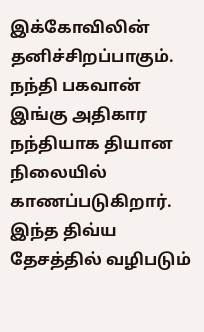இக்கோவிலின் தனிச்சிறப்பாகும். நந்தி பகவான் இங்கு அதிகார நந்தியாக தியான நிலையில் காணப்படுகிறார்.
இந்த திவ்ய தேசத்தில் வழிபடும்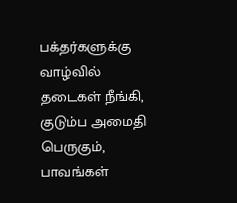பக்தர்களுக்கு வாழ்வில் தடைகள் நீங்கி, குடும்ப அமைதி பெருகும், பாவங்கள்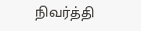நிவர்த்தி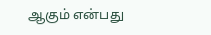ஆகும் என்பது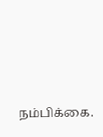நம்பிக்கை.